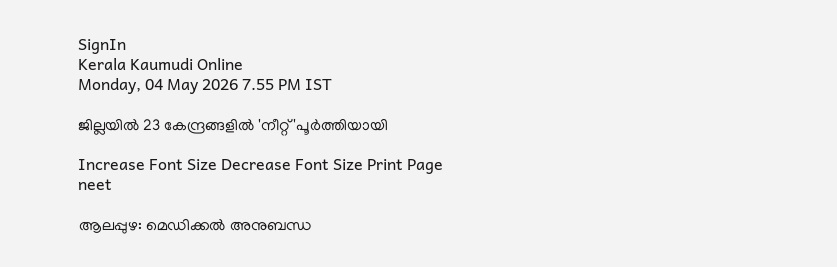SignIn
Kerala Kaumudi Online
Monday, 04 May 2026 7.55 PM IST

ജില്ലയിൽ 23 കേന്ദ്രങ്ങളിൽ 'നീറ്റ് 'പൂർത്തിയായി

Increase Font Size Decrease Font Size Print Page
neet

ആലപ്പുഴ: മെഡിക്കൽ അനുബന്ധ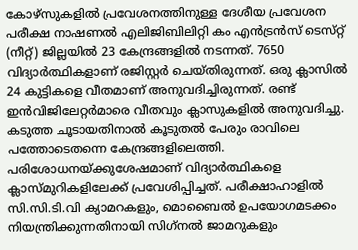കോഴ്‌സുകളിൽ പ്രവേശനത്തിനുള്ള ദേശീയ പ്രവേശന പരീക്ഷ നാഷണൽ എലിജിബിലിറ്റി കം എൻട്രൻസ്‌ ടെസ്‌റ്റ്‌ (നീറ്റ്) ജില്ലയിൽ 23 കേന്ദ്രങ്ങളിൽ നടന്നത്. 7650 വിദ്യാർത്ഥികളാണ് രജിസ്റ്റർ ചെയ്തിരുന്നത്. ഒരു ക്ലാസിൽ 24 കുട്ടികളെ വീതമാണ്‌ അനുവദിച്ചിരുന്നത്‌. രണ്ട്‌ ഇൻവിജിലേറ്റർമാരെ വീതവും ക്ലാസുകളിൽ അനുവദിച്ചു. കടുത്ത ചൂടായതിനാൽ കൂടുതൽ പേരും രാവിലെ പത്തോടെതന്നെ കേന്ദ്രങ്ങളിലെത്തി. പരിശോധനയ്‌ക്കുശേഷമാണ്‌ വിദ്യാർത്ഥികളെ ക്ലാസ്‌മുറികളിലേക്ക്‌ പ്രവേശിപ്പിച്ചത്‌. പരീക്ഷാഹാളിൽ സി.സി.ടി.വി ക്യാമറകളും, മൊബൈൽ ഉപയോഗമടക്കം നിയന്ത്രിക്കുന്നതിനായി സിഗ്‌നൽ ജാമറുകളും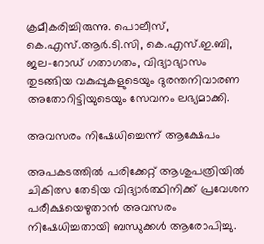ക്രമീകരിച്ചിരുന്നു. പൊലീസ്, കെ.എസ്.ആർ.ടി.സി, കെ.എസ്.ഇ.ബി, ജല-റോഡ്‌ ഗതാഗതം, വിദ്യാഭ്യാസം തുടങ്ങിയ വകുപ്പുകളുടെയും ദുരന്തനിവാരണ അതോറിട്ടിയുടെയും സേവനം ലഭ്യമാക്കി.

അവസരം നിഷേധിച്ചെന്ന് ആക്ഷേപം

അപകടത്തിൽ പരിക്കേറ്റ് ആശുപത്രിയിൽ ചികിത്സ തേടിയ വിദ്യാർത്ഥിനിക്ക് പ്രവേശന പരീക്ഷയെഴുതാൻ അവസരം നിഷേധിച്ചതായി ബന്ധുക്കൾ ആരോപിച്ചു.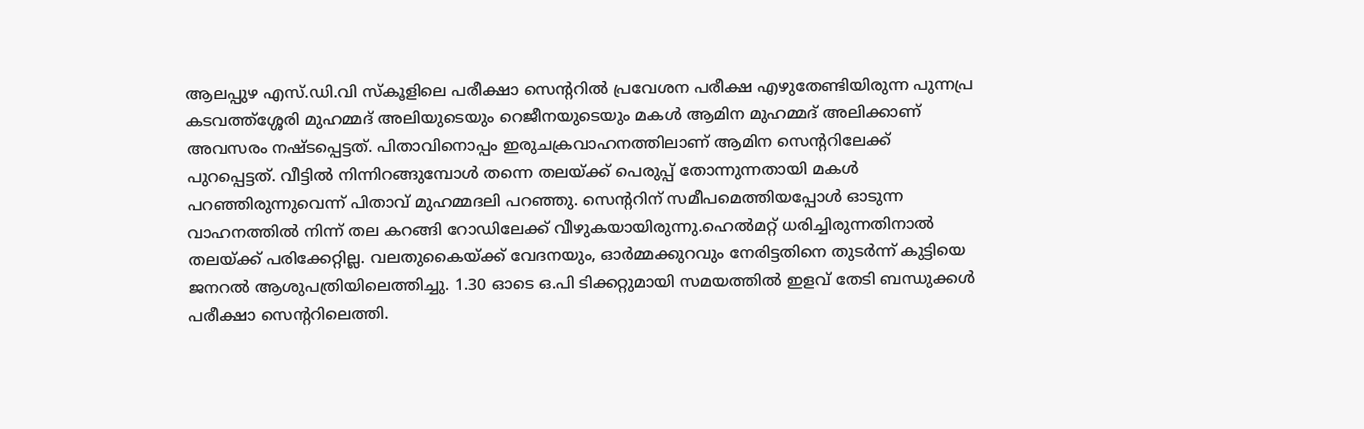ആലപ്പുഴ എസ്.ഡി.വി സ്കൂളിലെ പരീക്ഷാ സെന്ററിൽ പ്രവേശന പരീക്ഷ എഴുതേണ്ടിയിരുന്ന പുന്നപ്ര കടവത്ത്ശ്ശേരി മുഹമ്മദ് അലിയുടെയും റെജീനയുടെയും മകൾ ആമിന മുഹമ്മദ് അലിക്കാണ് അവസരം നഷ്ടപ്പെട്ടത്. പിതാവിനൊപ്പം ഇരുചക്രവാഹനത്തിലാണ് ആമിന സെന്ററിലേക്ക് പുറപ്പെട്ടത്. വീട്ടിൽ നിന്നിറങ്ങുമ്പോൾ തന്നെ തലയ്ക്ക് പെരുപ്പ് തോന്നുന്നതായി മകൾ പറഞ്ഞിരുന്നുവെന്ന് പിതാവ് മുഹമ്മദലി പറഞ്ഞു. സെന്ററിന് സമീപമെത്തിയപ്പോൾ ഓടുന്ന വാഹനത്തിൽ നിന്ന് തല കറങ്ങി റോഡിലേക്ക് വീഴുകയായിരുന്നു.ഹെൽമറ്റ് ധരിച്ചിരുന്നതിനാൽ തലയ്ക്ക് പരിക്കേറ്റില്ല. വലതുകൈയ്ക്ക് വേദനയും, ഓർമ്മക്കുറവും നേരിട്ടതിനെ തുടർന്ന് കുട്ടിയെ ജനറൽ ആശുപത്രിയിലെത്തിച്ചു. 1.30 ഓടെ ഒ.പി ടിക്കറ്റുമായി സമയത്തിൽ ഇളവ് തേടി ബന്ധുക്കൾ പരീക്ഷാ സെന്ററിലെത്തി.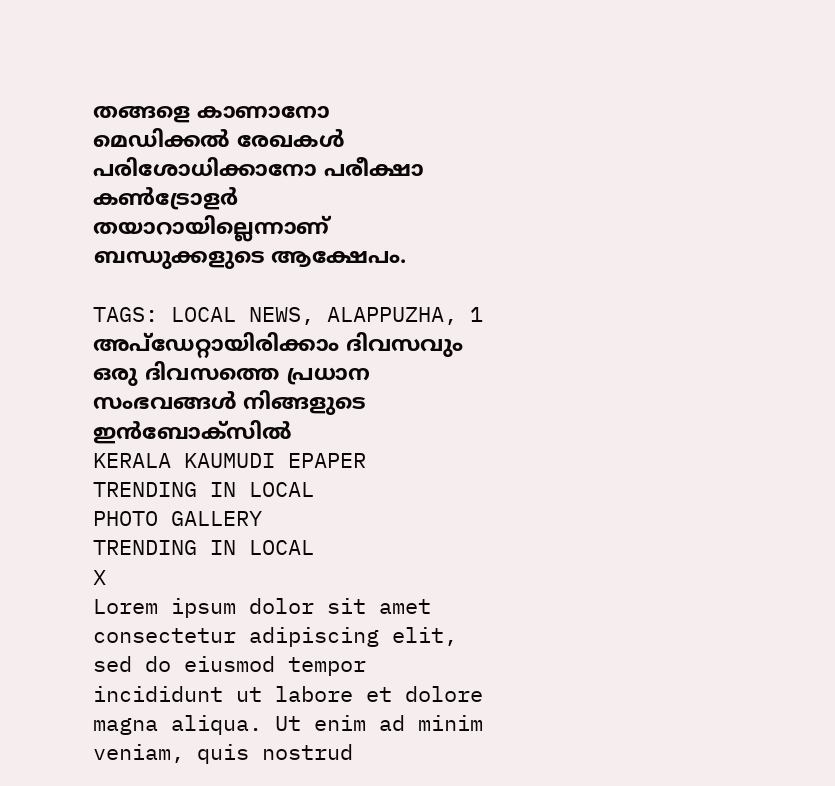തങ്ങളെ കാണാനോ മെഡിക്കൽ രേഖകൾ പരിശോധിക്കാനോ പരീക്ഷാ കൺട്രോളർ തയാറായില്ലെന്നാണ് ബന്ധുക്കളുടെ ആക്ഷേപം.

TAGS: LOCAL NEWS, ALAPPUZHA, 1
അപ്ഡേറ്റായിരിക്കാം ദിവസവും
ഒരു ദിവസത്തെ പ്രധാന സംഭവങ്ങൾ നിങ്ങളുടെ ഇൻബോക്സിൽ
KERALA KAUMUDI EPAPER
TRENDING IN LOCAL
PHOTO GALLERY
TRENDING IN LOCAL
X
Lorem ipsum dolor sit amet
consectetur adipiscing elit, sed do eiusmod tempor incididunt ut labore et dolore magna aliqua. Ut enim ad minim veniam, quis nostrud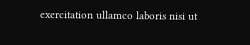exercitation ullamco laboris nisi ut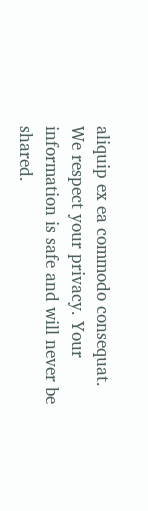aliquip ex ea commodo consequat.
We respect your privacy. Your information is safe and will never be shared.